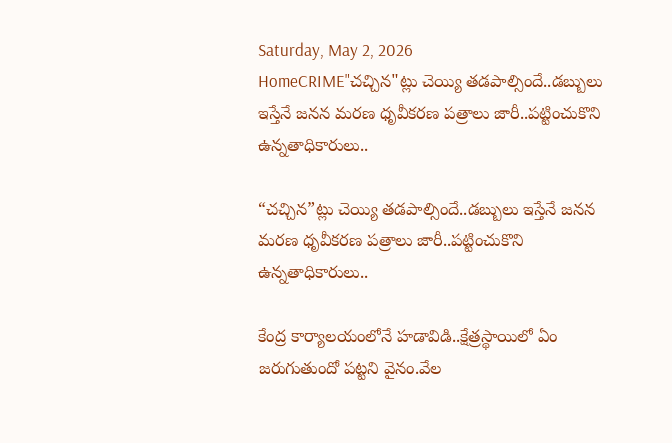Saturday, May 2, 2026
HomeCRIME"చచ్చిన"ట్లు చెయ్యి తడపాల్సిందే..డబ్బులు ఇస్తేనే జనన మరణ ధృవీకరణ పత్రాలు జారీ..పట్టించుకొని ఉన్నతాధికారులు..

“చచ్చిన”ట్లు చెయ్యి తడపాల్సిందే..డబ్బులు ఇస్తేనే జనన మరణ ధృవీకరణ పత్రాలు జారీ..పట్టించుకొని ఉన్నతాధికారులు..

కేంద్ర కార్యాలయంలోనే హడావిడి..క్షేత్రస్థాయిలో ఏం జరుగుతుందో పట్టని వైనం.వేల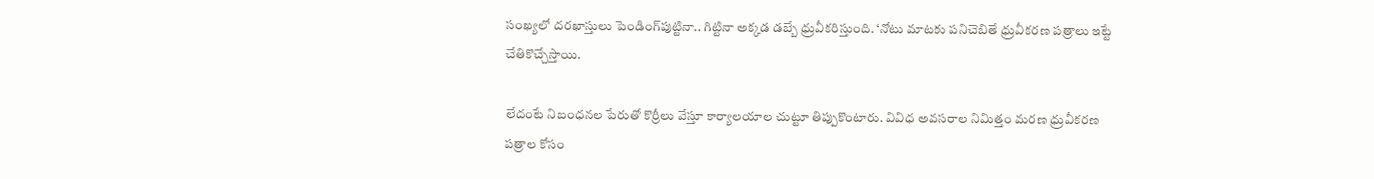సంఖ్యలో దరఖాస్తులు పెండింగ్‌పుట్టినా.. గిట్టినా అక్కడ డబ్బే ధ్రువీకరిస్తుంది. ‘నోటు మాటకు పనిచెబితే ధ్రువీకరణ పత్రాలు ఇట్టే చేతికొచ్చేస్తాయి.

లేదంటే నిబంధనల పేరుతో కొర్రీలు వేస్తూ కార్యాలయాల చుట్టూ తిప్పుకొంటారు. వివిధ అవసరాల నిమిత్తం మరణ ధ్రువీకరణ పత్రాల కోసం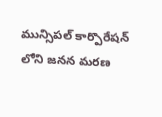మున్సిపల్ కార్పొరేషన్ లోని జనన మరణ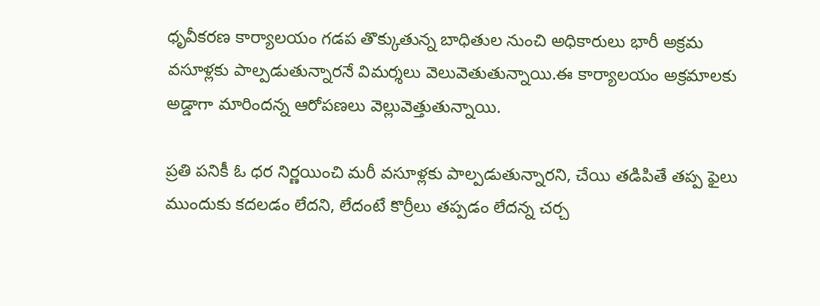ధృవీకరణ కార్యాలయం గడప తొక్కుతున్న బాధితుల నుంచి అధికారులు భారీ అక్రమ వసూళ్లకు పాల్పడుతున్నారనే విమర్శలు వెలువెతుతున్నాయి.ఈ కార్యాలయం అక్రమాలకు అడ్డాగా మారిందన్న ఆరోపణలు వెల్లువెత్తుతున్నాయి.

ప్రతి పనికీ ఓ ధర నిర్ణయించి మరీ వసూళ్లకు పాల్పడుతున్నారని, చేయి తడిపితే తప్ప ఫైలు ముందుకు కదలడం లేదని, లేదంటే కొర్రీలు తప్పడం లేదన్న చర్చ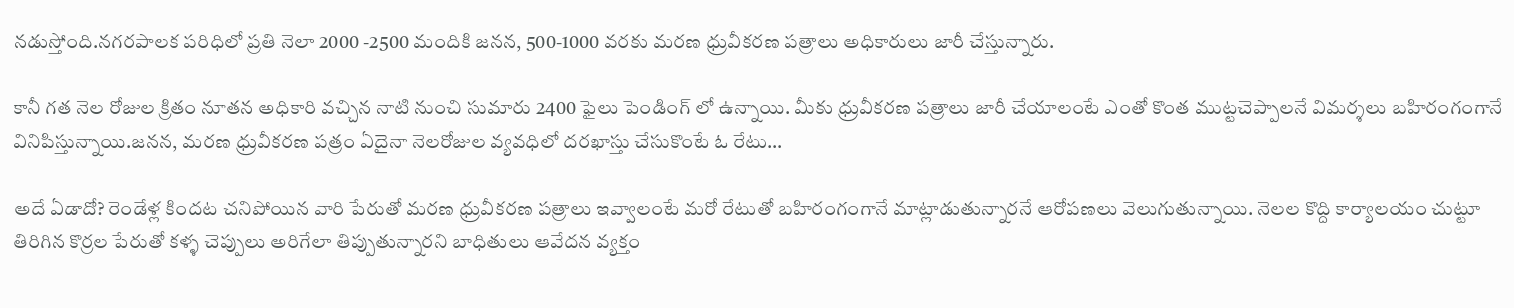నడుస్తోంది.నగరపాలక పరిధిలో ప్రతి నెలా 2000 -2500 మందికి జనన, 500-1000 వరకు మరణ ధ్రువీకరణ పత్రాలు అధికారులు జారీ చేస్తున్నారు.

కానీ గత నెల రోజుల క్రితం నూతన అధికారి వచ్చిన నాటి నుంచి సుమారు 2400 ఫైలు పెండింగ్ లో ఉన్నాయి. మీకు ధ్రువీకరణ పత్రాలు జారీ చేయాలంటే ఎంతో కొంత ముట్టచెప్పాలనే విమర్శలు బహిరంగంగానే వినిపిస్తున్నాయి.జనన, మరణ ధ్రువీకరణ పత్రం ఏదైనా నెలరోజుల వ్యవధిలో దరఖాస్తు చేసుకొంటే ఓ రేటు…

అదే ఏడాదో? రెండేళ్ల కిందట చనిపోయిన వారి పేరుతో మరణ ధ్రువీకరణ పత్రాలు ఇవ్వాలంటే మరో రేటుతో బహిరంగంగానే మాట్లాడుతున్నారనే ఆరోపణలు వెలుగుతున్నాయి. నెలల కొద్ది కార్యాలయం చుట్టూ తిరిగిన కొర్రల పేరుతో కళ్ళ చెప్పులు అరిగేలా తిప్పుతున్నారని బాధితులు ఆవేదన వ్యక్తం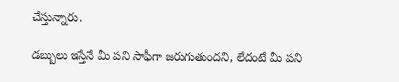చేస్తున్నారు.

డబ్బులు ఇస్తేనే మీ పని సాఫీగా జరుగుతుందని, లేదంటే మీ పని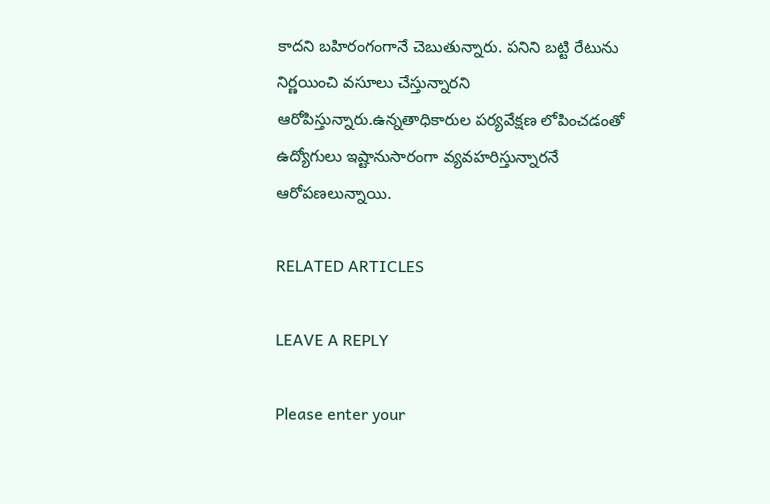కాదని బహిరంగంగానే చెబుతున్నారు. పనిని బట్టి రేటును నిర్ణయించి వసూలు చేస్తున్నారని ఆరోపిస్తున్నారు.ఉన్నతాధికారుల పర్యవేక్షణ లోపించడంతో ఉద్యోగులు ఇష్టానుసారంగా వ్యవహరిస్తున్నారనే ఆరోపణలున్నాయి.

RELATED ARTICLES

LEAVE A REPLY

Please enter your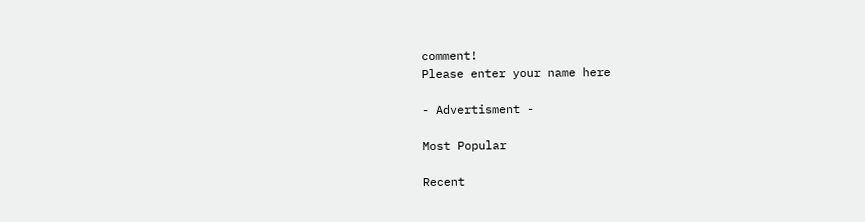comment!
Please enter your name here

- Advertisment -

Most Popular

Recent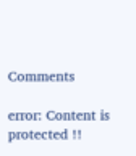Comments

error: Content is protected !!